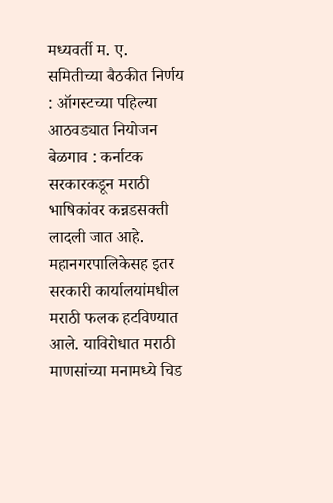मध्यवर्ती म. ए. समितीच्या बैठकीत निर्णय : ऑगस्टच्या पहिल्या आठवड्यात नियोजन
बेळगाव : कर्नाटक सरकारकडून मराठी भाषिकांवर कन्नडसक्ती लादली जात आहे. महानगरपालिकेसह इतर सरकारी कार्यालयांमधील मराठी फलक हटविण्यात आले. याविरोधात मराठी माणसांच्या मनामध्ये चिड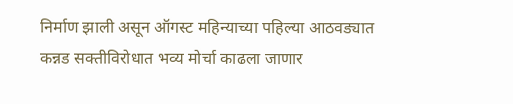निर्माण झाली असून ऑगस्ट महिन्याच्या पहिल्या आठवड्यात कन्नड सक्तीविरोधात भव्य मोर्चा काढला जाणार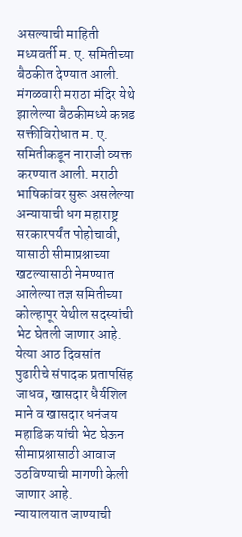असल्याची माहिती मध्यवर्ती म. ए. समितीच्या बैठकीत देण्यात आली. मंगळवारी मराठा मंदिर येथे झालेल्या बैठकीमध्ये कन्नड सक्तीविरोधात म. ए. समितीकडून नाराजी व्यक्त करण्यात आली. मराठी भाषिकांवर सुरू असलेल्या अन्यायाची धग महाराष्ट्र सरकारपर्यंत पोहोचावी, यासाठी सीमाप्रश्नाच्या खटल्यासाठी नेमण्यात आलेल्या तज्ञ समितीच्या कोल्हापूर येथील सदस्यांची भेट घेतली जाणार आहे. येत्या आठ दिवसांत पुढारीचे संपादक प्रतापसिंह जाधव, खासदार धैर्यशिल माने व खासदार धनंजय महाडिक यांची भेट घेऊन सीमाप्रश्नासाठी आवाज उठविण्याची मागणी केली जाणार आहे.
न्यायालयात जाण्याची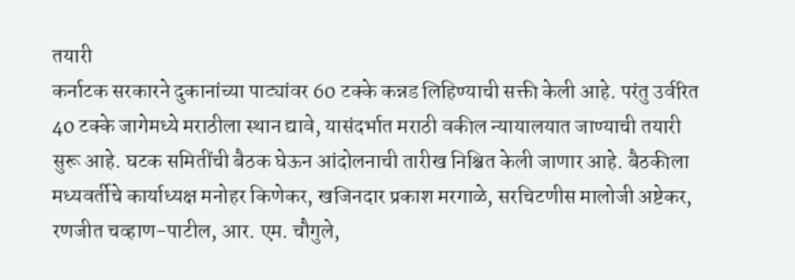तयारी
कर्नाटक सरकारने दुकानांच्या पाट्यांवर 60 टक्के कन्नड लिहिण्याची सक्ती केली आहे. परंतु उर्वरित 40 टक्के जागेमध्ये मराठीला स्थान द्यावे, यासंदर्भात मराठी वकील न्यायालयात जाण्याची तयारी सुरू आहे. घटक समितींची बैठक घेऊन आंदोलनाची तारीख निश्चित केली जाणार आहे. बैठकीला मध्यवर्तीचे कार्याध्यक्ष मनोहर किणेकर, खजिनदार प्रकाश मरगाळे, सरचिटणीस मालोजी अष्टेकर, रणजीत चव्हाण-पाटील, आर. एम. चौगुले,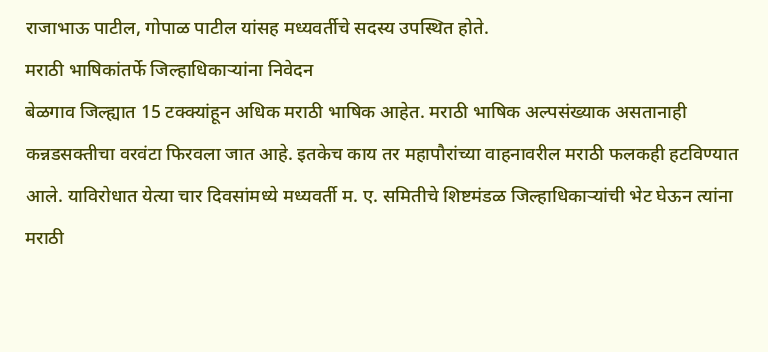राजाभाऊ पाटील, गोपाळ पाटील यांसह मध्यवर्तीचे सदस्य उपस्थित होते.
मराठी भाषिकांतर्फे जिल्हाधिकाऱ्यांना निवेदन
बेळगाव जिल्ह्यात 15 टक्क्यांहून अधिक मराठी भाषिक आहेत. मराठी भाषिक अल्पसंख्याक असतानाही कन्नडसक्तीचा वरवंटा फिरवला जात आहे. इतकेच काय तर महापौरांच्या वाहनावरील मराठी फलकही हटविण्यात आले. याविरोधात येत्या चार दिवसांमध्ये मध्यवर्ती म. ए. समितीचे शिष्टमंडळ जिल्हाधिकाऱ्यांची भेट घेऊन त्यांना मराठी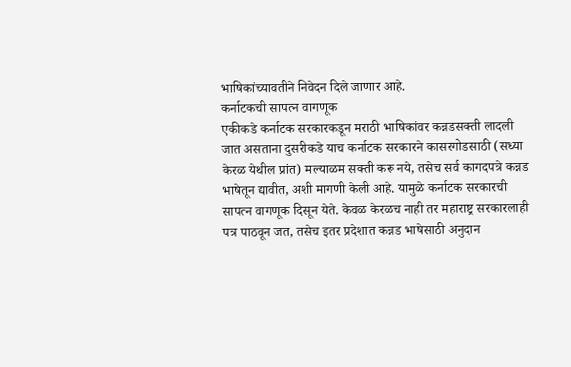भाषिकांच्यावतीने निवेदन दिले जाणार आहे.
कर्नाटकची सापत्न वागणूक
एकीकडे कर्नाटक सरकारकडून मराठी भाषिकांवर कन्नडसक्ती लादली जात असताना दुसरीकडे याच कर्नाटक सरकारने कासरगोडसाठी (सध्या केरळ येथील प्रांत) मल्याळम सक्ती करू नये, तसेच सर्व कागदपत्रे कन्नड भाषेतून द्यावीत, अशी मागणी केली आहे. यामुळे कर्नाटक सरकारची सापत्न वागणूक दिसून येते. केवळ केरळच नाही तर महाराष्ट्र सरकारलाही पत्र पाठवून जत, तसेच इतर प्रदेशात कन्नड भाषेसाठी अनुदान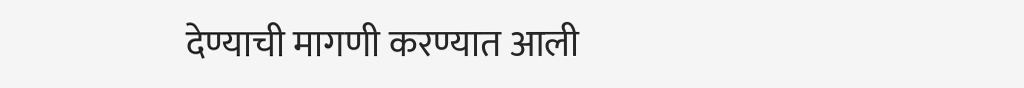देण्याची मागणी करण्यात आली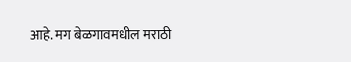आहे. मग बेळगावमधील मराठी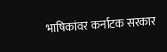भाषिकांवर कर्नाटक सरकार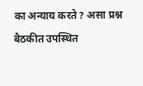का अन्याय करते? असा प्रश्न बैठकीत उपस्थित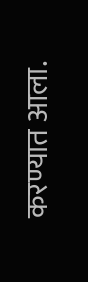करण्यात आला.